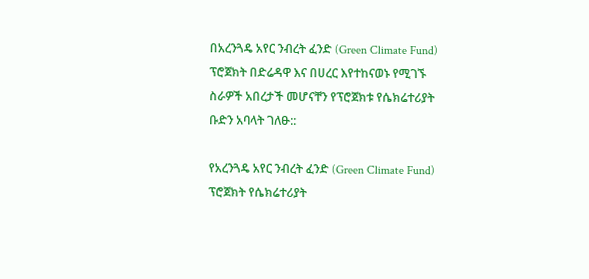በአረንጓዴ አየር ንብረት ፈንድ (Green Climate Fund) ፕሮጀክት በድሬዳዋ እና በሀረር እየተከናወኑ የሚገኙ ስራዎች አበረታች መሆናቸን የፕሮጀክቱ የሴክሬተሪያት ቡድን አባላት ገለፁ::

የአረንጓዴ አየር ንብረት ፈንድ (Green Climate Fund) ፕሮጀክት የሴክሬተሪያት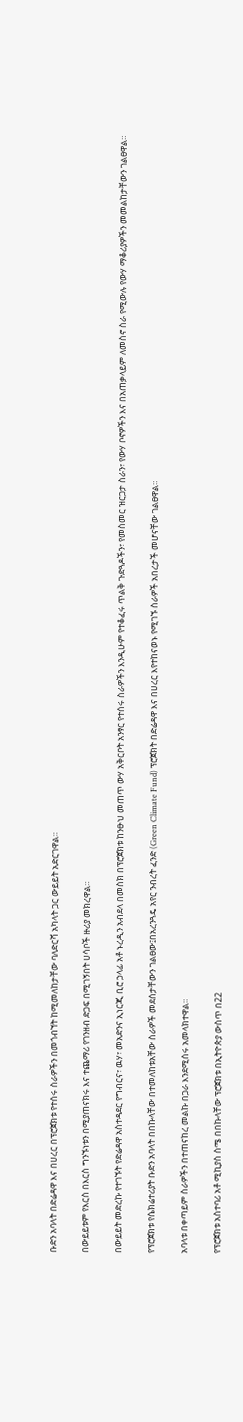ቡድን አባላት በድሬዳዋ እና በሀረር በፕሮጀክቱ የተሰሩ ስራዎችን በመጎብኘት ከሚመለከታቸው ባለድርሻ አካላት ጋር ውይይት አድርገዋል።

በውይይቱም የእርስ በእርስ ግንኙነቱን በሚያጠናክሩ እና ተጨማሪ የገንዘብ ድጋፍ በሚገኝበት ሀሳቦች ዙሪያ መክረዋል።

በውይይት መድረኩ የተገኙት የድሬዳዋ አስተዳደር የግብርና፣ ዉሃ፣ መአድንና ኢነርጂ ቢሮ ኃላፊ አቶ ኑረዲን አብደላ በመስክ በፕሮጀክቱ ከንፁህ መጠጥ ውሃ አቅርቦት አንፃር የተሰሩ ስራዎችን እንዲሁም የተቆፈሩ ጥልቅ ጉድጓዶችን፣ የመስመር ዝርጋታ ስራን፣ የውሃ ቦኖዎችን እና በአጠቃላይም ለመስኖ ስራ የሚውሉ የውሃ ማቆሪያዎችን መመልከታቸውን ገልፀዋል።

የፕሮጀክቱ የሴክሬተሪያት ቡድን አባላት በበኩላቸው በተመለከቱአቸው ስራዎች መደሰታቸውን ገልፀው፤በአረንጓዴ አየር ንብረት ፈንድ (Green Climate Fund) ፕሮጀክት በድሬዳዋ እና በሀረር እየተከናወኑ የሚገኙ ስራዎች አበረታች መሆናቸው ገልፀዋል።

አባላቱ በቀጣይም ስራዎችን በተጠናከረ መልኩ በጋራ እንደሚሰሩ አመላክተዋል።

የፕሮጀክቱ አስተባሪ አቶ ሚኪያስ ስሜ በበኩላቸው ፕሮጀክቱ በኢትዮጵያ ውስጥ በ22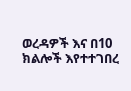ወረዳዎች እና በ10 ክልሎች እየተተገበረ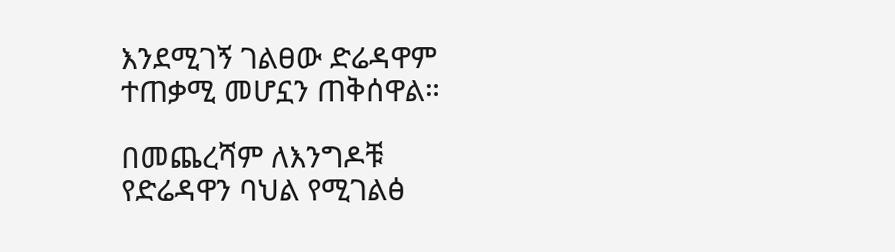እንደሚገኝ ገልፀው ድሬዳዋም ተጠቃሚ መሆኗን ጠቅሰዋል።

በመጨረሻም ለእንግዶቹ የድሬዳዋን ባህል የሚገልፅ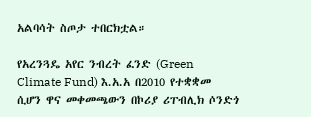አልባሳት ስጦታ ተበርክቷል።

የአረንጓዴ አየር ንብረት ፈንድ (Green Climate Fund) እ.አ.አ በ2010 የተቋቋመ ሲሆን ዋና መቀመጫውን በኮሪያ ሪፐብሊክ ሶንድጎ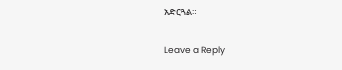አድርጓል።

Leave a Reply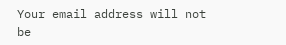Your email address will not be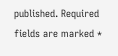published. Required fields are marked *